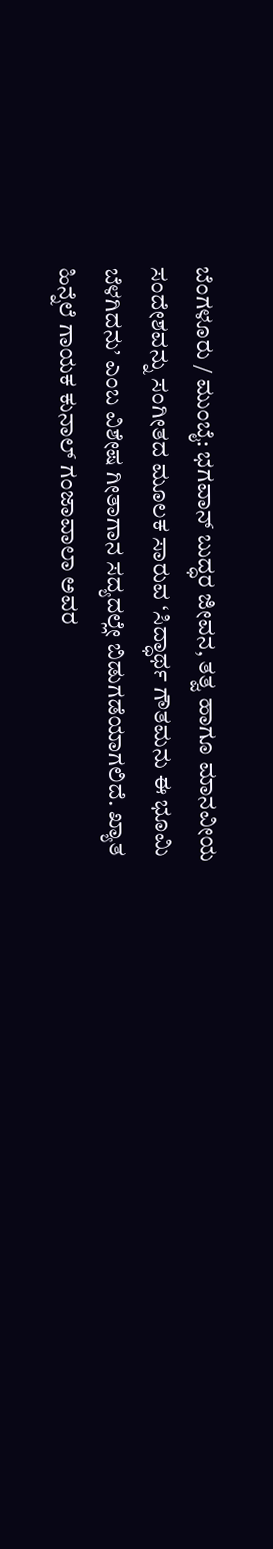ಬೆಂಗಳೂರು / ಮುಂಬೈ: ಭಗವಾನ್ ಬುದ್ಧರ ಜೀವನ, ತತ್ವ ಹಾಗೂ ಮಾನವೀಯ ಸಂದೇಶವನ್ನು ಸಂಗೀತದ ಮೂಲಕ ಸಾರುವ ‘ಸಿದ್ಧಾರ್ಥ ಗೌತಮನು ಈ ಭೂಮಿ ಬೆಳಗಿದನು’ ಎಂಬ ವಿಶೇಷ ಗೀತಾಗಾನ ಸದ್ಯದಲ್ಲೇ ಬಿಡುಗಡೆಯಾಗಲಿದೆ. ಖ್ಯಾತ ಹಿನ್ನೆಲೆ ಗಾಯಕ ಕುನಾಲ್ ಗಂಜಾವಾಲಾ ಅವರ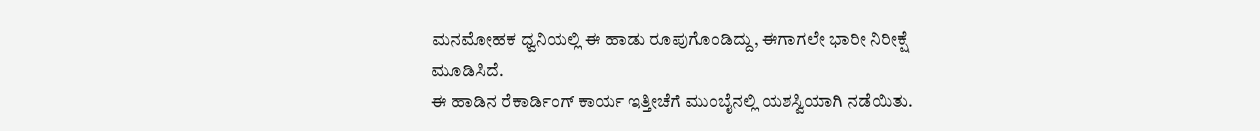ಮನಮೋಹಕ ಧ್ವನಿಯಲ್ಲಿ ಈ ಹಾಡು ರೂಪುಗೊಂಡಿದ್ದು, ಈಗಾಗಲೇ ಭಾರೀ ನಿರೀಕ್ಷೆ ಮೂಡಿಸಿದೆ.
ಈ ಹಾಡಿನ ರೆಕಾರ್ಡಿಂಗ್ ಕಾರ್ಯ ಇತ್ತೀಚೆಗೆ ಮುಂಬೈನಲ್ಲಿ ಯಶಸ್ವಿಯಾಗಿ ನಡೆಯಿತು.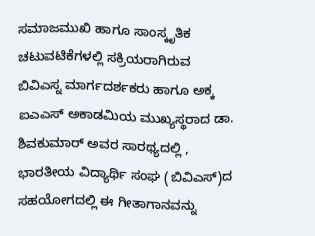ಸಮಾಜಮುಖಿ ಹಾಗೂ ಸಾಂಸ್ಕೃತಿಕ ಚಟುವಟಿಕೆಗಳಲ್ಲಿ ಸಕ್ರಿಯರಾಗಿರುವ ಬಿವಿಎಸ್ನ ಮಾರ್ಗದರ್ಶಕರು ಹಾಗೂ ಅಕ್ಕ ಐಎಎಸ್ ಅಕಾಡಮಿಯ ಮುಖ್ಯಸ್ಥರಾದ ಡಾ. ಶಿವಕುಮಾರ್ ಅವರ ಸಾರಥ್ಯದಲ್ಲಿ , ಭಾರತೀಯ ವಿದ್ಯಾರ್ಥಿ ಸಂಘ (ಬಿವಿಎಸ್)ದ ಸಹಯೋಗದಲ್ಲಿ ಈ ಗೀತಾಗಾನವನ್ನು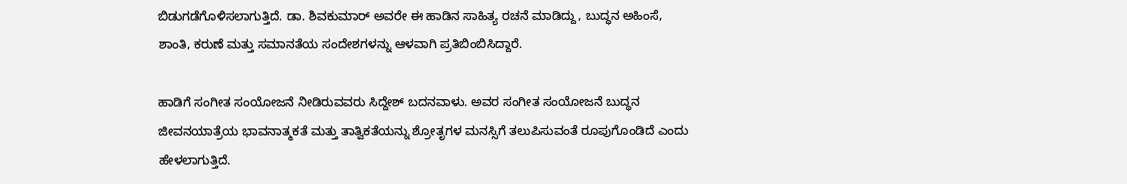ಬಿಡುಗಡೆಗೊಳಿಸಲಾಗುತ್ತಿದೆ. ಡಾ. ಶಿವಕುಮಾರ್ ಅವರೇ ಈ ಹಾಡಿನ ಸಾಹಿತ್ಯ ರಚನೆ ಮಾಡಿದ್ದು, ಬುದ್ಧನ ಅಹಿಂಸೆ, ಶಾಂತಿ, ಕರುಣೆ ಮತ್ತು ಸಮಾನತೆಯ ಸಂದೇಶಗಳನ್ನು ಆಳವಾಗಿ ಪ್ರತಿಬಿಂಬಿಸಿದ್ದಾರೆ.

ಹಾಡಿಗೆ ಸಂಗೀತ ಸಂಯೋಜನೆ ನೀಡಿರುವವರು ಸಿದ್ದೇಶ್ ಬದನವಾಳು. ಅವರ ಸಂಗೀತ ಸಂಯೋಜನೆ ಬುದ್ಧನ ಜೀವನಯಾತ್ರೆಯ ಭಾವನಾತ್ಮಕತೆ ಮತ್ತು ತಾತ್ವಿಕತೆಯನ್ನು ಶ್ರೋತೃಗಳ ಮನಸ್ಸಿಗೆ ತಲುಪಿಸುವಂತೆ ರೂಪುಗೊಂಡಿದೆ ಎಂದು ಹೇಳಲಾಗುತ್ತಿದೆ.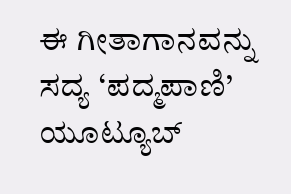ಈ ಗೀತಾಗಾನವನ್ನು ಸದ್ಯ ‘ಪದ್ಮಪಾಣಿ’ ಯೂಟ್ಯೂಬ್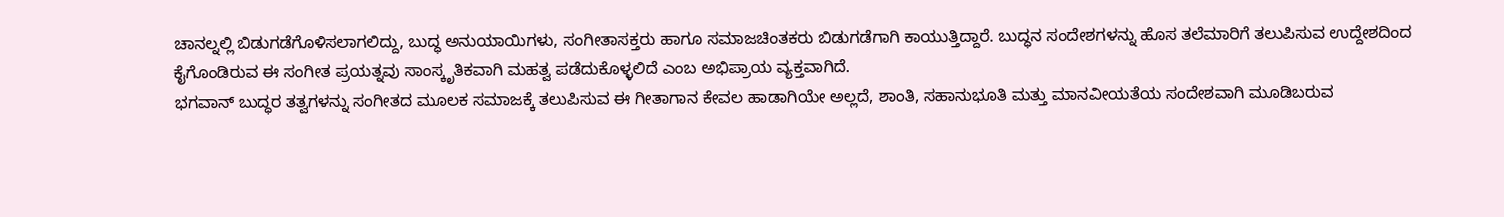ಚಾನಲ್ನಲ್ಲಿ ಬಿಡುಗಡೆಗೊಳಿಸಲಾಗಲಿದ್ದು, ಬುದ್ಧ ಅನುಯಾಯಿಗಳು, ಸಂಗೀತಾಸಕ್ತರು ಹಾಗೂ ಸಮಾಜಚಿಂತಕರು ಬಿಡುಗಡೆಗಾಗಿ ಕಾಯುತ್ತಿದ್ದಾರೆ. ಬುದ್ಧನ ಸಂದೇಶಗಳನ್ನು ಹೊಸ ತಲೆಮಾರಿಗೆ ತಲುಪಿಸುವ ಉದ್ದೇಶದಿಂದ ಕೈಗೊಂಡಿರುವ ಈ ಸಂಗೀತ ಪ್ರಯತ್ನವು ಸಾಂಸ್ಕೃತಿಕವಾಗಿ ಮಹತ್ವ ಪಡೆದುಕೊಳ್ಳಲಿದೆ ಎಂಬ ಅಭಿಪ್ರಾಯ ವ್ಯಕ್ತವಾಗಿದೆ.
ಭಗವಾನ್ ಬುದ್ಧರ ತತ್ವಗಳನ್ನು ಸಂಗೀತದ ಮೂಲಕ ಸಮಾಜಕ್ಕೆ ತಲುಪಿಸುವ ಈ ಗೀತಾಗಾನ ಕೇವಲ ಹಾಡಾಗಿಯೇ ಅಲ್ಲದೆ, ಶಾಂತಿ, ಸಹಾನುಭೂತಿ ಮತ್ತು ಮಾನವೀಯತೆಯ ಸಂದೇಶವಾಗಿ ಮೂಡಿಬರುವ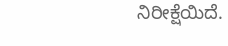ನಿರೀಕ್ಷೆಯಿದೆ.